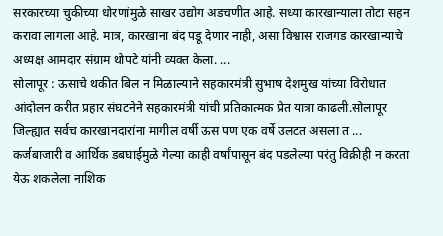सरकारच्या चुकीच्या धोरणांमुळे साखर उद्योग अडचणीत आहे. सध्या कारखान्याला तोटा सहन करावा लागला आहे. मात्र, कारखाना बंद पडू देणार नाही, असा विश्वास राजगड कारखान्याचे अध्यक्ष आमदार संग्राम थोपटे यांनी व्यक्त केला. ...
सोलापूर : ऊसाचे थकीत बिल न मिळाल्याने सहकारमंत्री सुभाष देशमुख यांच्या विरोधात आंदोलन करीत प्रहार संघटनेने सहकारमंत्री यांची प्रतिकात्मक प्रेत यात्रा काढली.सोलापूर जिल्ह्यात सर्वच कारखानदारांना मागील वर्षी ऊस पण एक वर्षे उलटत असला त ...
कर्जबाजारी व आर्थिक डबघाईमुळे गेल्या काही वर्षांपासून बंद पडलेल्या परंतु विक्रीही न करता येऊ शकलेला नाशिक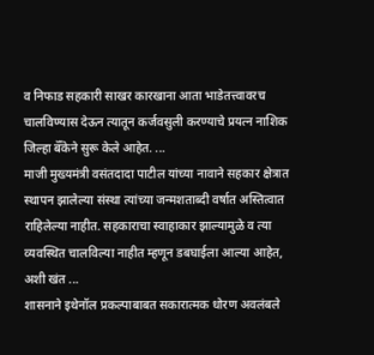व निफाड सहकारी साखर कारखाना आता भाडेतत्त्वावरच चालविण्यास देऊन त्यातून कर्जवसुली करण्याचे प्रयत्न नाशिक जिल्हा बॅँकेने सुरू केले आहेत. ...
माजी मुख्यमंत्री वसंतदादा पाटील यांच्या नावाने सहकार क्षेत्रात स्थापन झालेल्या संस्था त्यांच्या जन्मशताब्दी वर्षात अस्तित्वात राहिलेल्या नाहीत. सहकाराचा स्वाहाकार झाल्यामुळे व त्या व्यवस्थित चालविल्या नाहीत म्हणून डबघाईला आल्या आहेत, अशी खंत ...
शासनाने इथेनॉल प्रकल्पाबाबत सकारात्मक धोरण अवलंबले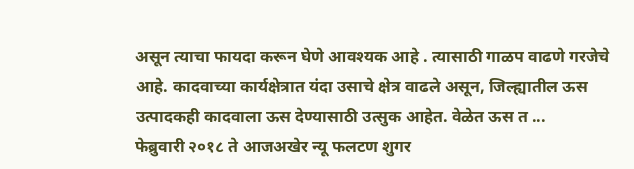असून त्याचा फायदा करून घेणे आवश्यक आहे . त्यासाठी गाळप वाढणे गरजेचे आहे. कादवाच्या कार्यक्षेत्रात यंदा उसाचे क्षेत्र वाढले असून, जिल्ह्यातील ऊस उत्पादकही कादवाला ऊस देण्यासाठी उत्सुक आहेत. वेळेत ऊस त ...
फेब्रुवारी २०१८ ते आजअखेर न्यू फलटण शुगर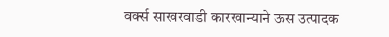वर्क्स साखरवाडी कारखान्याने ऊस उत्पादक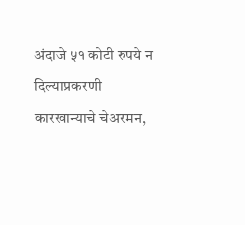अंदाजे ५१ कोटी रुपये न दिल्याप्रकरणी कारखान्याचे चेअरमन,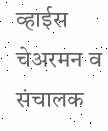व्हाईस चेअरमन व संचालक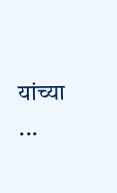यांच्या ...